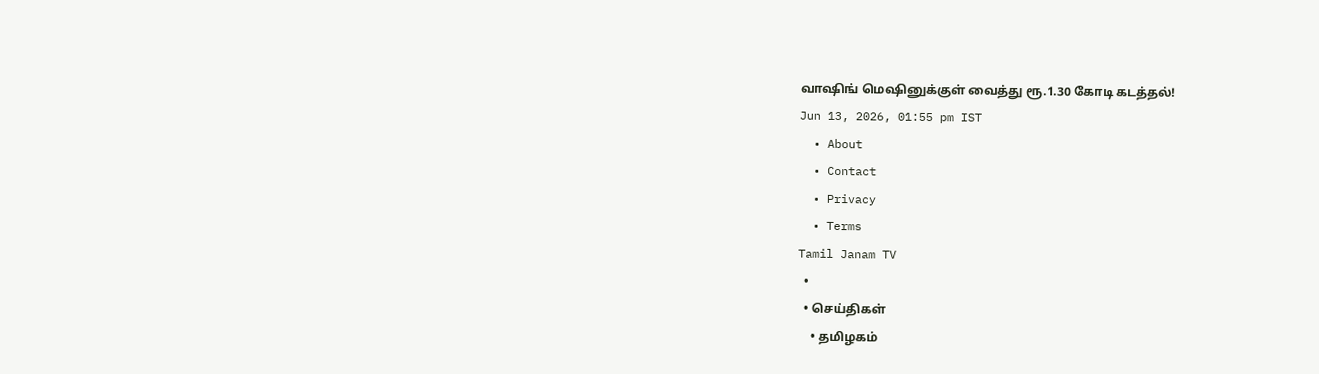வாஷிங் மெஷினுக்குள் வைத்து ரூ.1.30 கோடி கடத்தல்!
Jun 13, 2026, 01:55 pm IST
  • About
  • Contact
  • Privacy
  • Terms
Tamil Janam TV
  •
  • செய்திகள்
    • தமிழகம்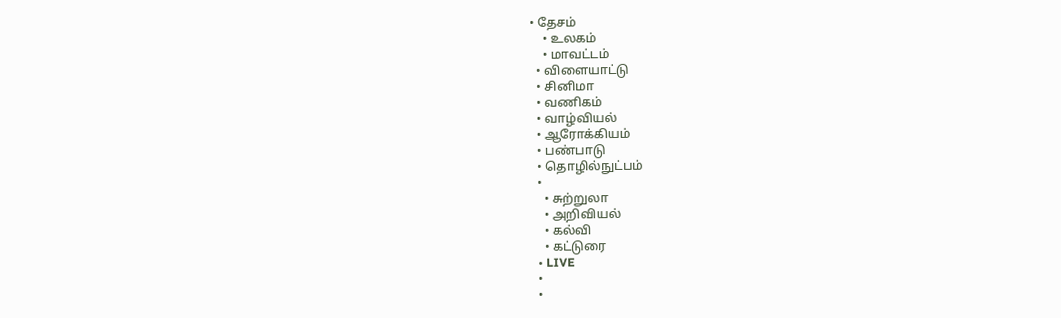• தேசம்
    • உலகம்
    • மாவட்டம்
  • விளையாட்டு
  • சினிமா
  • வணிகம்
  • வாழ்வியல்
  • ஆரோக்கியம்
  • பண்பாடு
  • தொழில்நுட்பம்
  •
    • சுற்றுலா
    • அறிவியல்
    • கல்வி
    • கட்டுரை
  • LIVE
  •
  •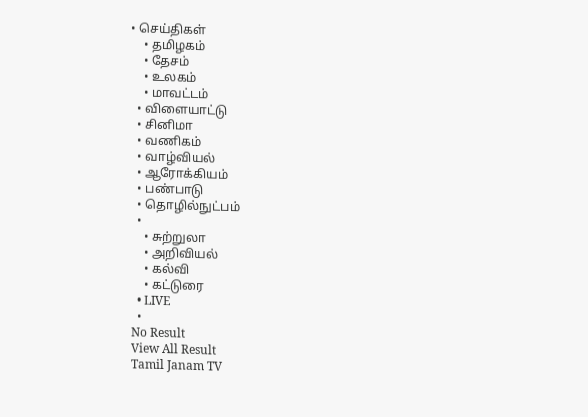• செய்திகள்
    • தமிழகம்
    • தேசம்
    • உலகம்
    • மாவட்டம்
  • விளையாட்டு
  • சினிமா
  • வணிகம்
  • வாழ்வியல்
  • ஆரோக்கியம்
  • பண்பாடு
  • தொழில்நுட்பம்
  •
    • சுற்றுலா
    • அறிவியல்
    • கல்வி
    • கட்டுரை
  • LIVE
  •
No Result
View All Result
Tamil Janam TV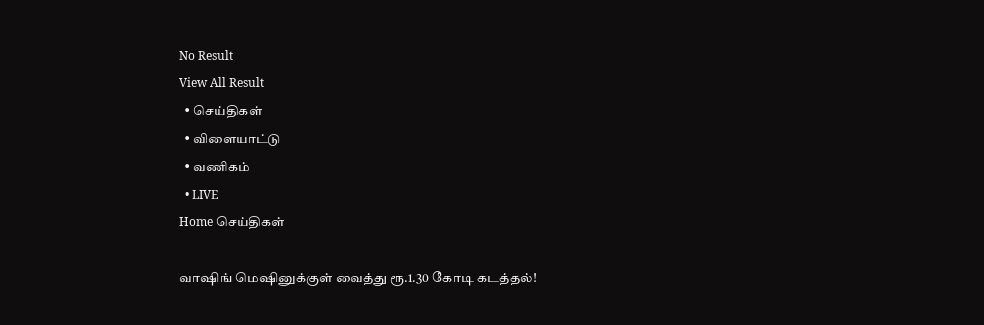No Result
View All Result
  • செய்திகள்
  • விளையாட்டு
  • வணிகம்
  • LIVE
Home செய்திகள்

வாஷிங் மெஷினுக்குள் வைத்து ரூ.1.30 கோடி கடத்தல்!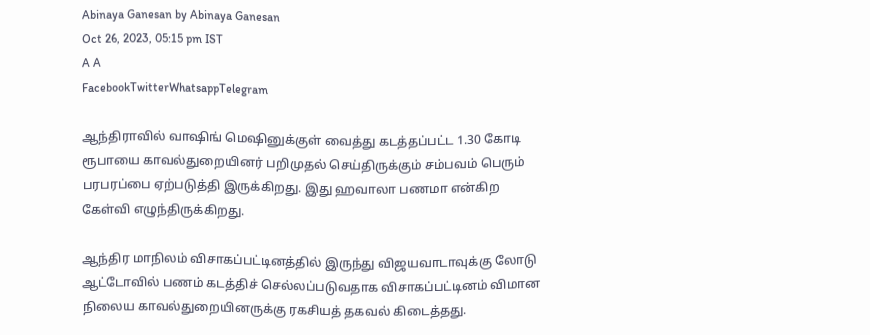Abinaya Ganesan by Abinaya Ganesan
Oct 26, 2023, 05:15 pm IST
A A
FacebookTwitterWhatsappTelegram

ஆந்திராவில் வாஷிங் மெஷினுக்குள் வைத்து கடத்தப்பட்ட 1.30 கோடி ரூபாயை காவல்துறையினர் பறிமுதல் செய்திருக்கும் சம்பவம் பெரும் பரபரப்பை ஏற்படுத்தி இருக்கிறது. இது ஹவாலா பணமா என்கிற கேள்வி எழுந்திருக்கிறது.

ஆந்திர மாநிலம் விசாகப்பட்டினத்தில் இருந்து விஜயவாடாவுக்கு லோடு ஆட்டோவில் பணம் கடத்திச் செல்லப்படுவதாக விசாகப்பட்டினம் விமான நிலைய காவல்துறையினருக்கு ரகசியத் தகவல் கிடைத்தது.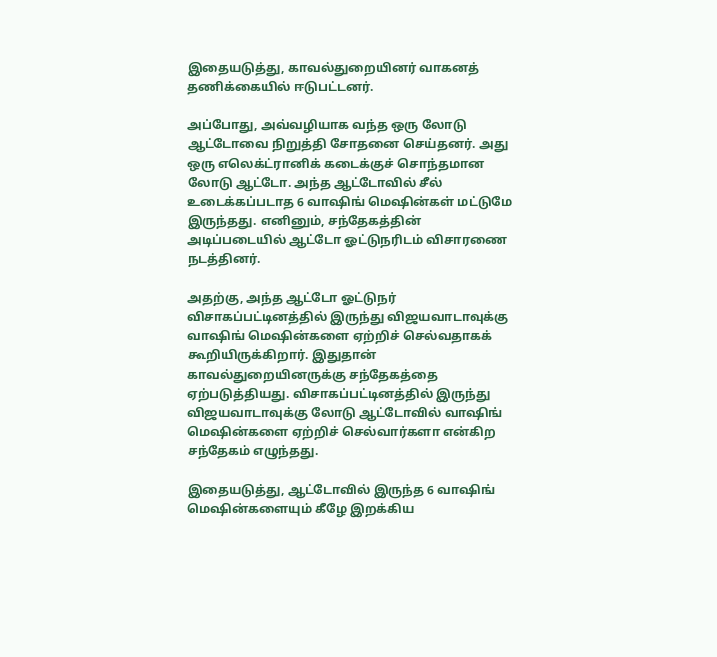இதையடுத்து, காவல்துறையினர் வாகனத் தணிக்கையில் ஈடுபட்டனர்.

அப்போது, அவ்வழியாக வந்த ஒரு லோடு ஆட்டோவை நிறுத்தி சோதனை செய்தனர். அது ஒரு எலெக்ட்ரானிக் கடைக்குச் சொந்தமான லோடு ஆட்டோ. அந்த ஆட்டோவில் சீல் உடைக்கப்படாத 6 வாஷிங் மெஷின்கள் மட்டுமே இருந்தது. எனினும், சந்தேகத்தின் அடிப்படையில் ஆட்டோ ஓட்டுநரிடம் விசாரணை நடத்தினர்.

அதற்கு, அந்த ஆட்டோ ஓட்டுநர் விசாகப்பட்டினத்தில் இருந்து விஜயவாடாவுக்கு வாஷிங் மெஷின்களை ஏற்றிச் செல்வதாகக் கூறியிருக்கிறார். இதுதான் காவல்துறையினருக்கு சந்தேகத்தை ஏற்படுத்தியது. விசாகப்பட்டினத்தில் இருந்து விஜயவாடாவுக்கு லோடு ஆட்டோவில் வாஷிங் மெஷின்களை ஏற்றிச் செல்வார்களா என்கிற சந்தேகம் எழுந்தது.

இதையடுத்து, ஆட்டோவில் இருந்த 6 வாஷிங் மெஷின்களையும் கீழே இறக்கிய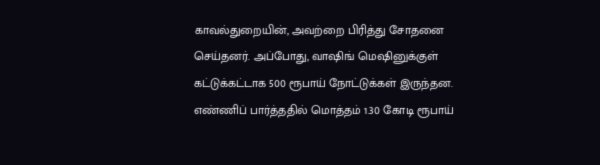காவல்துறையின், அவற்றை பிரித்து சோதனை செய்தனர். அப்போது, வாஷிங் மெஷினுக்குள் கட்டுக்கட்டாக 500 ரூபாய் நோட்டுக்கள் இருந்தன. எண்ணிப் பார்த்ததில் மொத்தம் 1.30 கோடி ரூபாய்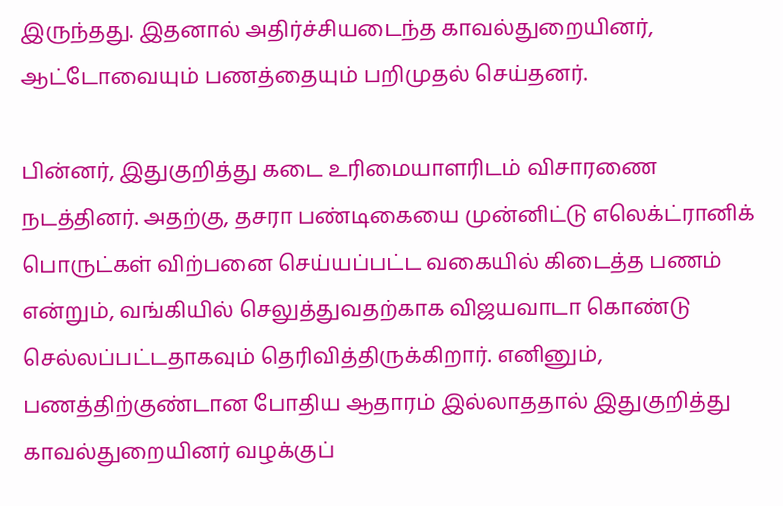இருந்தது. இதனால் அதிர்ச்சியடைந்த காவல்துறையினர், ஆட்டோவையும் பணத்தையும் பறிமுதல் செய்தனர்.

பின்னர், இதுகுறித்து கடை உரிமையாளரிடம் விசாரணை நடத்தினர். அதற்கு, தசரா பண்டிகையை முன்னிட்டு எலெக்ட்ரானிக் பொருட்கள் விற்பனை செய்யப்பட்ட வகையில் கிடைத்த பணம் என்றும், வங்கியில் செலுத்துவதற்காக விஜயவாடா கொண்டு செல்லப்பட்டதாகவும் தெரிவித்திருக்கிறார். எனினும், பணத்திற்குண்டான போதிய ஆதாரம் இல்லாததால் இதுகுறித்து காவல்துறையினர் வழக்குப்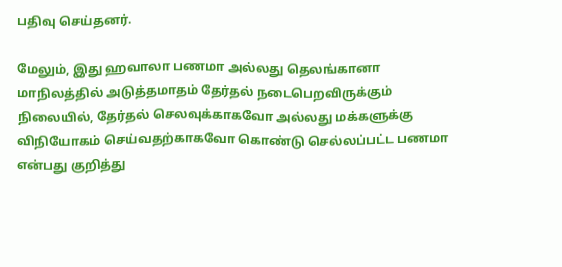பதிவு செய்தனர்.

மேலும், இது ஹவாலா பணமா அல்லது தெலங்கானா மாநிலத்தில் அடுத்தமாதம் தேர்தல் நடைபெறவிருக்கும் நிலையில், தேர்தல் செலவுக்காகவோ அல்லது மக்களுக்கு விநியோகம் செய்வதற்காகவோ கொண்டு செல்லப்பட்ட பணமா என்பது குறித்து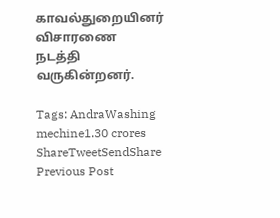காவல்துறையினர் விசாரணை நடத்தி வருகின்றனர்.

Tags: AndraWashing mechine1.30 crores
ShareTweetSendShare
Previous Post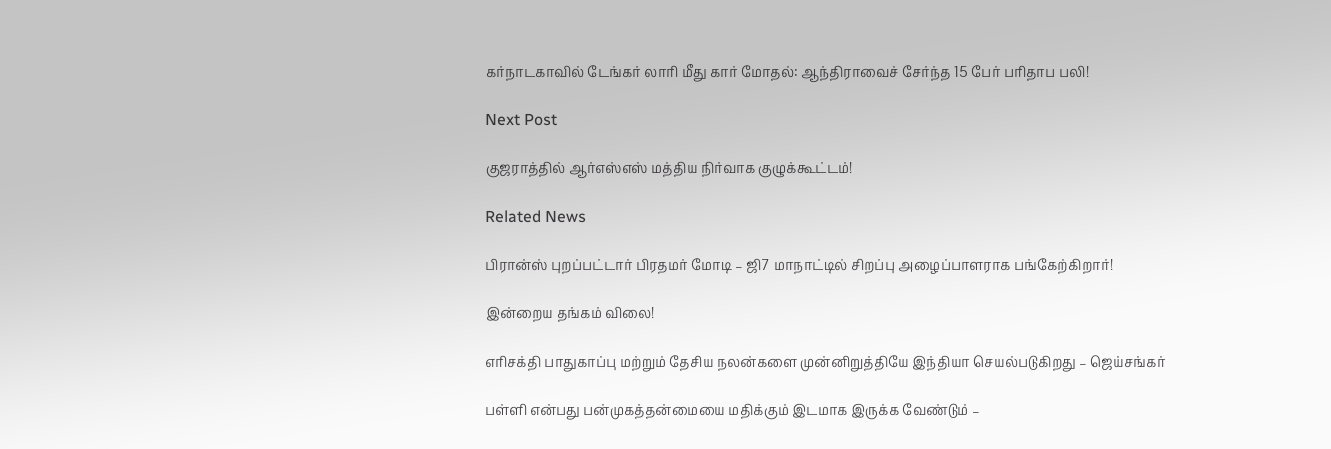கர்நாடகாவில் டேங்கர் லாரி மீது கார் மோதல்: ஆந்திராவைச் சேர்ந்த 15 பேர் பரிதாப பலி!

Next Post

குஜராத்தில் ஆர்எஸ்எஸ் மத்திய நிர்வாக குழுக்கூட்டம்!

Related News

பிரான்ஸ் புறப்பட்டார் பிரதமர் மோடி – ஜி7 மாநாட்டில் சிறப்பு அழைப்பாளராக பங்கேற்கிறார்!

இன்றைய தங்கம் விலை!

எரிசக்தி பாதுகாப்பு மற்றும் தேசிய நலன்களை முன்னிறுத்தியே இந்தியா செயல்படுகிறது – ஜெய்சங்கர்

பள்ளி என்பது பன்முகத்தன்மையை மதிக்கும் இடமாக இருக்க வேண்டும் –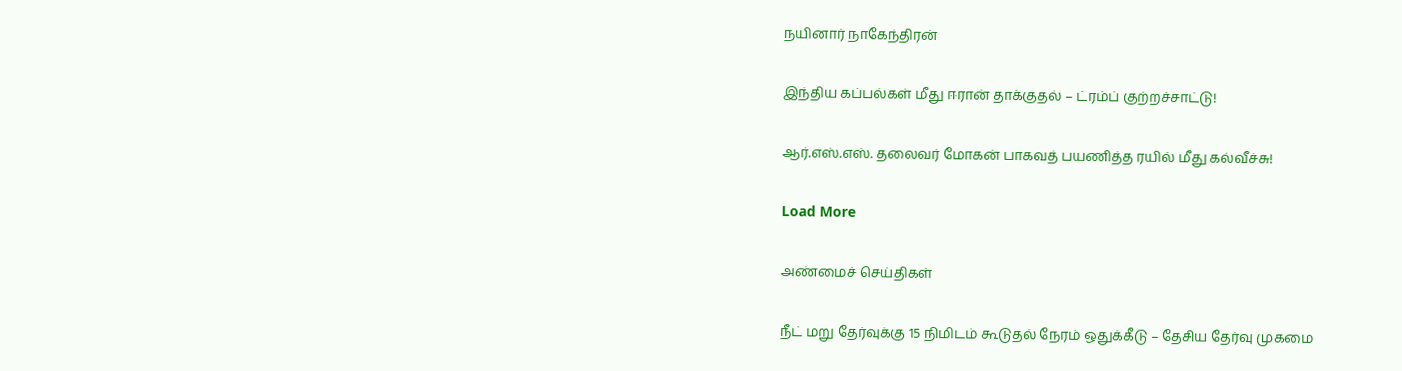நயினார் நாகேந்திரன்

இந்திய கப்பல்கள் மீது ஈரான் தாக்குதல் – ட்ரம்ப் குற்றச்சாட்டு!

ஆர்.எஸ்.எஸ். தலைவர் மோகன் பாகவத் பயணித்த ரயில் மீது கல்வீச்சு!

Load More

அண்மைச் செய்திகள்

நீட் மறு தேர்வுக்கு 15 நிமிடம் கூடுதல் நேரம் ஒதுக்கீடு – தேசிய தேர்வு முகமை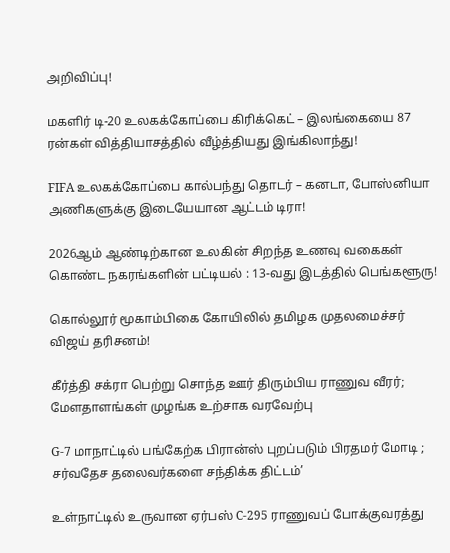அறிவிப்பு!

மகளிர் டி-20 உலகக்கோப்பை கிரிக்கெட் – இலங்கையை 87 ரன்கள் வித்தியாசத்தில் வீழ்த்தியது இங்கிலாந்து!

FIFA உலகக்கோப்பை கால்பந்து தொடர் – கனடா, போஸ்னியா அணிகளுக்கு இடையேயான ஆட்டம் டிரா!

2026ஆம் ஆண்டிற்கான உலகின் சிறந்த உணவு வகைகள் கொண்ட நகரங்களின் பட்டியல் : 13-வது இடத்தில் பெங்களூரு!

கொல்லூர் மூகாம்பிகை கோயிலில் தமிழக முதலமைச்சர் விஜய் தரிசனம்!

கீர்த்தி சக்ரா பெற்று சொந்த ஊர் திரும்பிய ராணுவ வீரர்; மேளதாளங்கள் முழங்க உற்சாக வரவேற்பு

G-7 மாநாட்டில் பங்கேற்க பிரான்ஸ் புறப்படும் பிரதமர் மோடி ; சர்வதேச தலைவர்களை சந்திக்க திட்டம்’

உள்நாட்டில் உருவான ஏர்பஸ் C-295 ராணுவப் போக்குவரத்து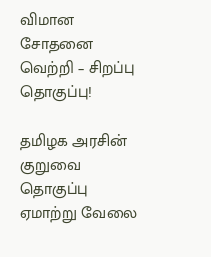விமான சோதனை வெற்றி – சிறப்பு தொகுப்பு!

தமிழக அரசின் குறுவை தொகுப்பு ஏமாற்று வேலை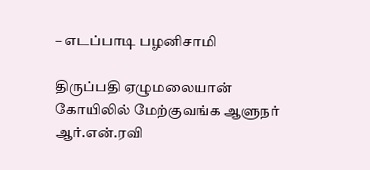– எடப்பாடி பழனிசாமி

திருப்பதி ஏழுமலையான் கோயிலில் மேற்குவங்க ஆளுநர் ஆர்.என்.ரவி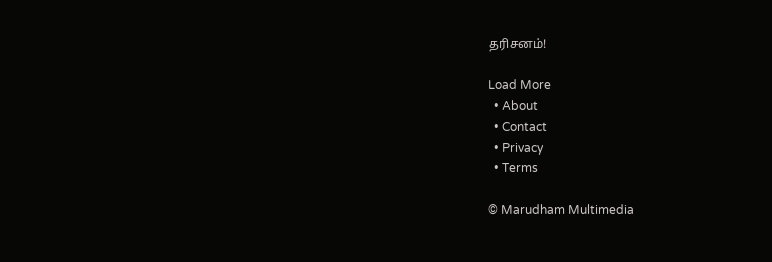தரிசனம்!

Load More
  • About
  • Contact
  • Privacy
  • Terms

© Marudham Multimedia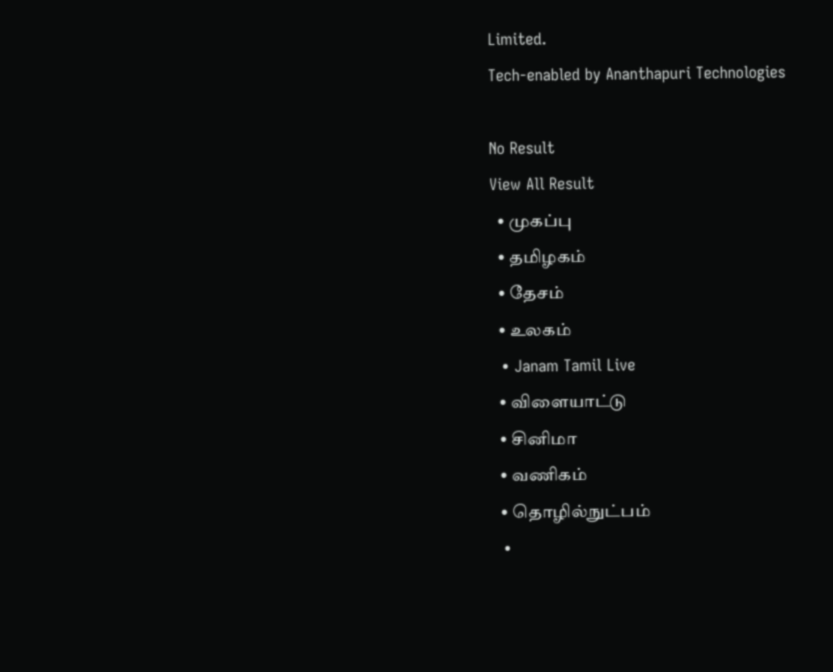Limited.
Tech-enabled by Ananthapuri Technologies

No Result
View All Result
  • முகப்பு
  • தமிழகம்
  • தேசம்
  • உலகம்
  • Janam Tamil Live
  • விளையாட்டு
  • சினிமா
  • வணிகம்
  • தொழில்நுட்பம்
  •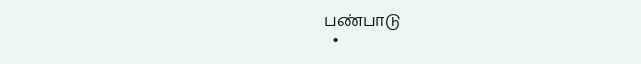பண்பாடு
  •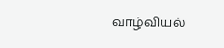வாழ்வியல்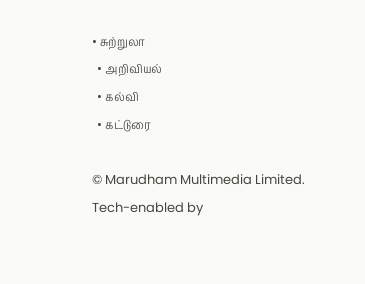• சுற்றுலா
  • அறிவியல்
  • கல்வி
  • கட்டுரை

© Marudham Multimedia Limited.
Tech-enabled by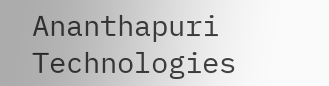Ananthapuri Technologies